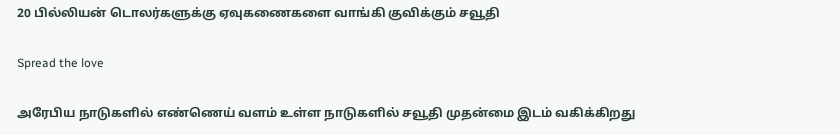20 பில்லியன் டொலர்களுக்கு ஏவுகணைகளை வாங்கி குவிக்கும் சவூதி

Spread the love

அரேபிய நாடுகளில் எண்ணெய் வளம் உள்ள நாடுகளில் சவூதி முதன்மை இடம் வகிக்கிறது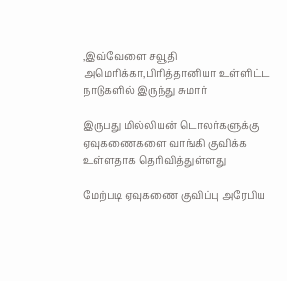,இவ்வேளை சவூதி அமெரிக்கா,பிரித்தானியா உள்ளிட்ட நாடுகளில் இருந்து சுமார்

இருபது மில்லியன் டொலர்களுக்கு ஏவுகணைகளை வாங்கி குவிக்க உள்ளதாக தெரிவித்துள்ளது

மேற்படி ஏவுகணை குவிப்பு அரேபிய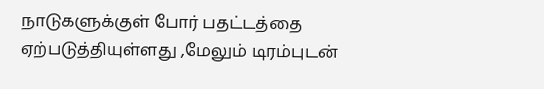நாடுகளுக்குள் போர் பதட்டத்தை ஏற்படுத்தியுள்ளது ,மேலும் டிரம்புடன்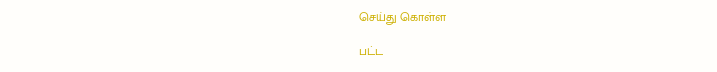செய்து கொள்ள

பட்ட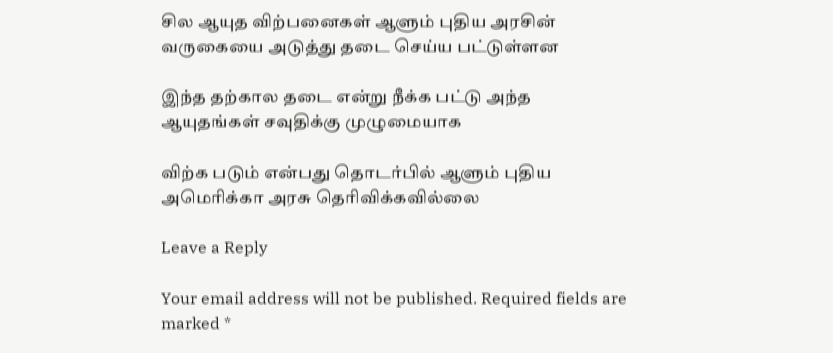சில ஆயுத விற்பனைகள் ஆளும் புதிய அரசின் வருகையை அடுத்து தடை செய்ய பட்டுள்ளன

இந்த தற்கால தடை என்று நீக்க பட்டு அந்த ஆயுதங்கள் சவுதிக்கு முழுமையாக

விற்க படும் என்பது தொடர்பில் ஆளும் புதிய அமெரிக்கா அரசு தெரிவிக்கவில்லை

Leave a Reply

Your email address will not be published. Required fields are marked *